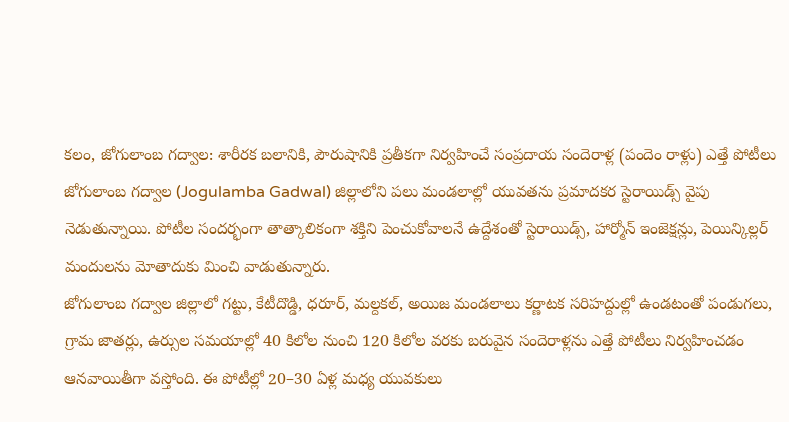కలం, జోగులాంబ గద్వాల: శారీరక బలానికి, పౌరుషానికి ప్రతీకగా నిర్వహించే సంప్రదాయ సందెరాళ్ల (పందెం రాళ్లు) ఎత్తే పోటీలు జోగులాంబ గద్వాల (Jogulamba Gadwal) జిల్లాలోని పలు మండలాల్లో యువతను ప్రమాదకర స్టెరాయిడ్స్ వైపు నెడుతున్నాయి. పోటీల సందర్భంగా తాత్కాలికంగా శక్తిని పెంచుకోవాలనే ఉద్దేశంతో స్టెరాయిడ్స్, హార్మోన్ ఇంజెక్షన్లు, పెయిన్కిల్లర్ మందులను మోతాదుకు మించి వాడుతున్నారు.
జోగులాంబ గద్వాల జిల్లాలో గట్టు, కేటీదొడ్డి, ధరూర్, మల్దకల్, అయిజ మండలాలు కర్ణాటక సరిహద్దుల్లో ఉండటంతో పండుగలు, గ్రామ జాతర్లు, ఉర్సుల సమయాల్లో 40 కిలోల నుంచి 120 కిలోల వరకు బరువైన సందెరాళ్లను ఎత్తే పోటీలు నిర్వహించడం ఆనవాయితీగా వస్తోంది. ఈ పోటీల్లో 20–30 ఏళ్ల మధ్య యువకులు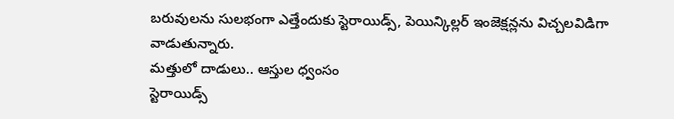బరువులను సులభంగా ఎత్తేందుకు స్టెరాయిడ్స్, పెయిన్కిల్లర్ ఇంజెక్షన్లను విచ్చలవిడిగా వాడుతున్నారు.
మత్తులో దాడులు.. ఆస్తుల ధ్వంసం
స్టెరాయిడ్స్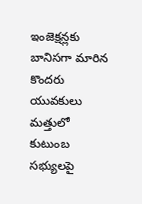ఇంజెక్షన్లకు బానిసగా మారిన కొందరు యువకులు మత్తులో కుటుంబ సభ్యులపై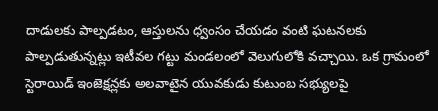దాడులకు పాల్పడటం, ఆస్తులను ధ్వంసం చేయడం వంటి ఘటనలకు పాల్పడుతున్నట్లు ఇటీవల గట్టు మండలంలో వెలుగులోకి వచ్చాయి. ఒక గ్రామంలో స్టెరాయిడ్ ఇంజెక్షన్లకు అలవాటైన యువకుడు కుటుంబ సభ్యులపై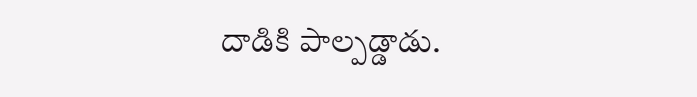దాడికి పాల్పడ్డాడు.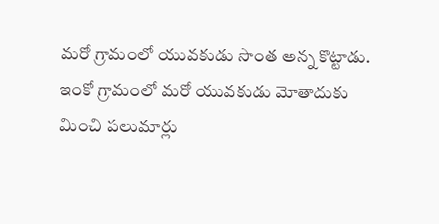మరో గ్రామంలో యువకుడు సొంత అన్న కొట్టాడు. ఇంకో గ్రామంలో మరో యువకుడు మోతాదుకు మించి పలుమార్లు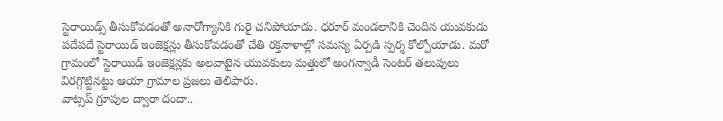స్టెరాయిడ్స్ తీసుకోవడంతో అనారోగ్యానికి గురై చనిపోయాడు. ధరూర్ మండలానికి చెందిన యువకుడు పదేపదే స్టెరాయిడ్ ఇంజెక్షన్లు తీసుకోవడంతో చేతి రక్తనాళాల్లో సమస్య ఏర్పడి స్పర్శ కోల్పోయాడు. మరో గ్రామంలో స్టెరాయిడ్ ఇంజెక్షన్లకు అలవాటైన యువకులు మత్తులో అంగన్వాడీ సెంటర్ తలుపులు విరగ్గొట్టినట్టు ఆయా గ్రామాల ప్రజలు తెలిపారు.
వాట్సప్ గ్రూపుల ద్వారా దందా..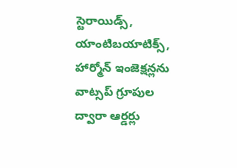స్టెరాయిడ్స్, యాంటిబయాటిక్స్, హార్మోన్ ఇంజెక్షన్లను వాట్సప్ గ్రూపుల ద్వారా ఆర్డర్లు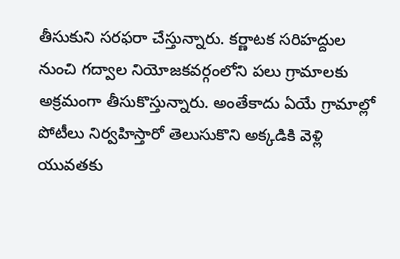తీసుకుని సరఫరా చేస్తున్నారు. కర్ణాటక సరిహద్దుల నుంచి గద్వాల నియోజకవర్గంలోని పలు గ్రామాలకు అక్రమంగా తీసుకొస్తున్నారు. అంతేకాదు ఏయే గ్రామాల్లో పోటీలు నిర్వహిస్తారో తెలుసుకొని అక్కడికి వెళ్లి యువతకు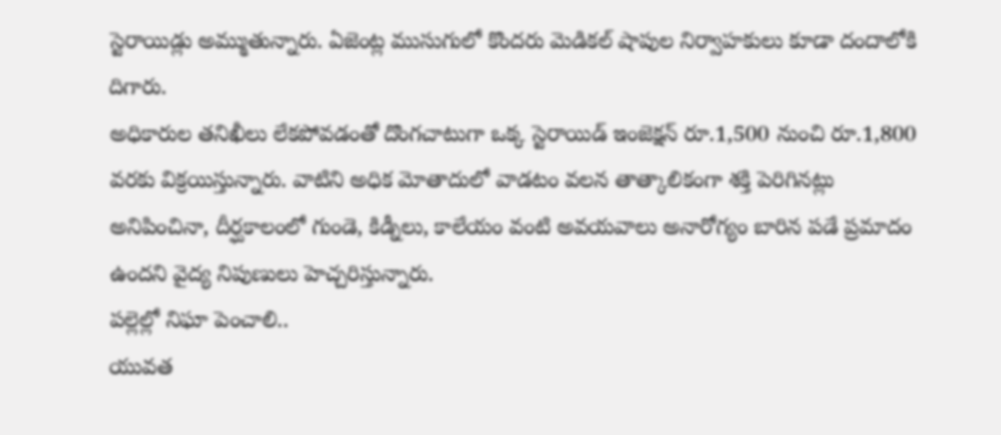స్టెరాయిడ్లు అమ్ముతున్నారు. ఏజెంట్ల ముసుగులో కొందరు మెడికల్ షాపుల నిర్వాహకులు కూడా దందాలోకి దిగారు.
అధికారుల తనిఖీలు లేకపోవడంతో దొంగచాటుగా ఒక్క స్టెరాయిడ్ ఇంజెక్షన్ రూ.1,500 నుంచి రూ.1,800 వరకు విక్రయిస్తున్నారు. వాటిని అధిక మోతాదులో వాడటం వలన తాత్కాలికంగా శక్తి పెరిగినట్లు అనిపించినా, దీర్ఘకాలంలో గుండె, కిడ్నీలు, కాలేయం వంటి అవయవాలు అనారోగ్యం బారిన పడే ప్రమాదం ఉందని వైద్య నిపుణులు హెచ్చరిస్తున్నారు.
పల్లెల్లో నిఘా పెంచాలి..
యువత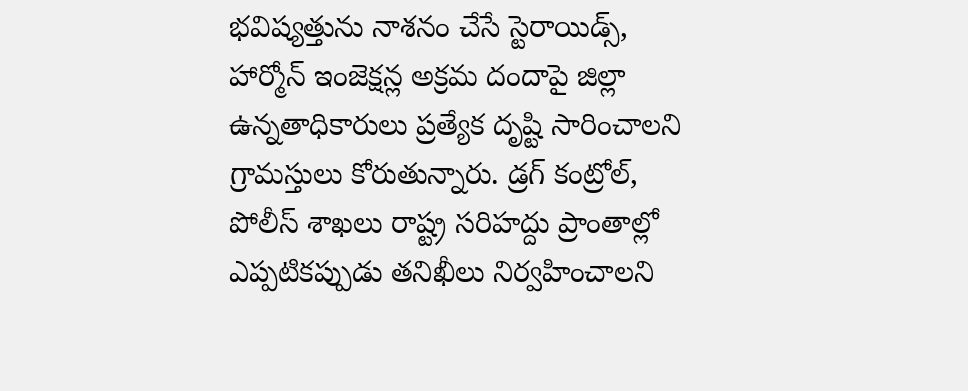భవిష్యత్తును నాశనం చేసే స్టెరాయిడ్స్, హార్మోన్ ఇంజెక్షన్ల అక్రమ దందాపై జిల్లా ఉన్నతాధికారులు ప్రత్యేక దృష్టి సారించాలని గ్రామస్తులు కోరుతున్నారు. డ్రగ్ కంట్రోల్, పోలీస్ శాఖలు రాష్ట్ర సరిహద్దు ప్రాంతాల్లో ఎప్పటికప్పుడు తనిఖీలు నిర్వహించాలని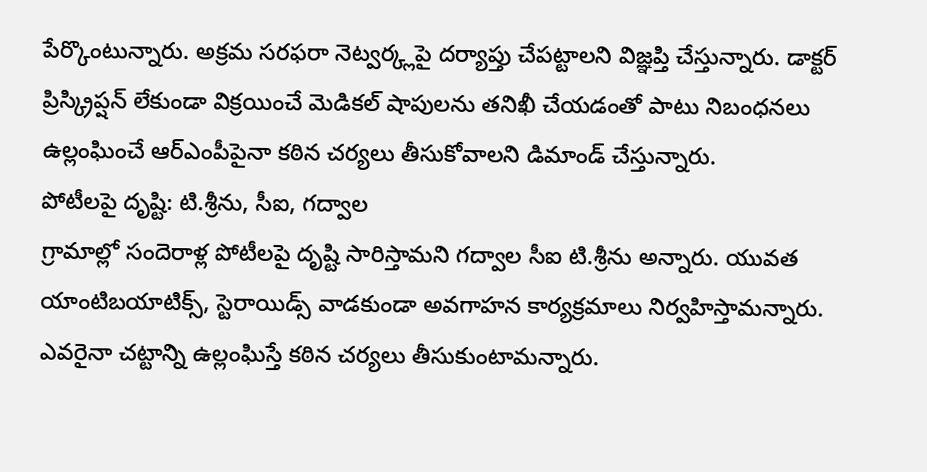పేర్కొంటున్నారు. అక్రమ సరఫరా నెట్వర్క్లపై దర్యాప్తు చేపట్టాలని విజ్ఞప్తి చేస్తున్నారు. డాక్టర్ ప్రిస్క్రిప్షన్ లేకుండా విక్రయించే మెడికల్ షాపులను తనిఖీ చేయడంతో పాటు నిబంధనలు ఉల్లంఘించే ఆర్ఎంపీపైనా కఠిన చర్యలు తీసుకోవాలని డిమాండ్ చేస్తున్నారు.
పోటీలపై దృష్టి: టి.శ్రీను, సీఐ, గద్వాల
గ్రామాల్లో సందెరాళ్ల పోటీలపై దృష్టి సారిస్తామని గద్వాల సీఐ టి.శ్రీను అన్నారు. యువత యాంటిబయాటిక్స్, స్టెరాయిడ్స్ వాడకుండా అవగాహన కార్యక్రమాలు నిర్వహిస్తామన్నారు. ఎవరైనా చట్టాన్ని ఉల్లంఘిస్తే కఠిన చర్యలు తీసుకుంటామన్నారు.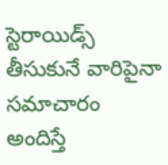స్టెరాయిడ్స్ తీసుకునే వారిపైనా సమాచారం అందిస్తే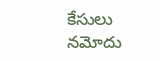కేసులు నమోదు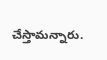చేస్తామన్నారు.